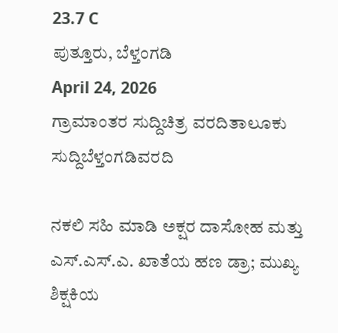23.7 C
ಪುತ್ತೂರು, ಬೆಳ್ತಂಗಡಿ
April 24, 2026
ಗ್ರಾಮಾಂತರ ಸುದ್ದಿಚಿತ್ರ ವರದಿತಾಲೂಕು ಸುದ್ದಿಬೆಳ್ತಂಗಡಿವರದಿ

ನಕಲಿ ಸಹಿ ಮಾಡಿ ಅಕ್ಷರ ದಾಸೋಹ ಮತ್ತು ಎಸ್.ಎಸ್.ಎ. ಖಾತೆಯ ಹಣ ಡ್ರಾ; ಮುಖ್ಯ ಶಿಕ್ಷಕಿಯ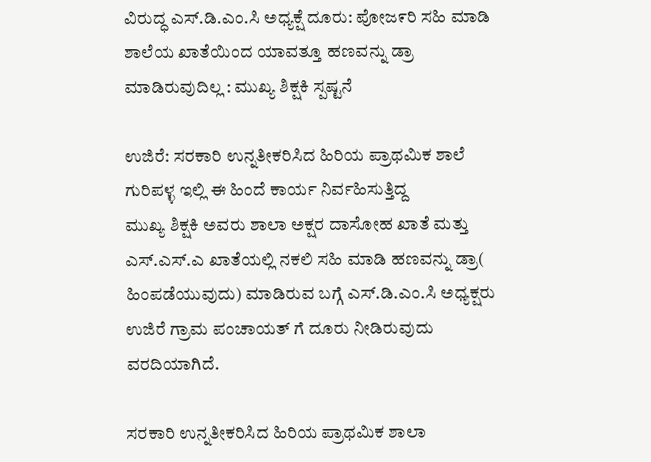ವಿರುದ್ಧ ಎಸ್.ಡಿ.ಎಂ.ಸಿ ಅಧ್ಯಕ್ಷೆ ದೂರು: ಪೋಜ೯ರಿ ಸಹಿ ಮಾಡಿ ಶಾಲೆಯ ಖಾತೆಯಿಂದ ಯಾವತ್ತೂ ಹಣವನ್ನು ಡ್ರಾ ಮಾಡಿರುವುದಿಲ್ಲ : ಮುಖ್ಯ ಶಿಕ್ಷಕಿ ಸ್ಪಷ್ಟನೆ

ಉಜಿರೆ: ಸರಕಾರಿ ಉನ್ನತೀಕರಿಸಿದ ಹಿರಿಯ ಪ್ರಾಥಮಿಕ ಶಾಲೆ ಗುರಿಪಳ್ಳ ಇಲ್ಲಿ ಈ ಹಿಂದೆ ಕಾರ್ಯ ನಿರ್ವಹಿಸುತ್ತಿದ್ದ
ಮುಖ್ಯ ಶಿಕ್ಷಕಿ ಅವರು ಶಾಲಾ ಅಕ್ಷರ ದಾಸೋಹ ಖಾತೆ ಮತ್ತು ಎಸ್.ಎಸ್.ಎ ಖಾತೆಯಲ್ಲಿ ನಕಲಿ ಸಹಿ ಮಾಡಿ ಹಣವನ್ನು ಡ್ರಾ( ಹಿಂಪಡೆಯುವುದು) ಮಾಡಿರುವ ಬಗ್ಗೆ ಎಸ್.ಡಿ.ಎಂ.ಸಿ ಅಧ್ಯಕ್ಷರು ಉಜಿರೆ ಗ್ರಾಮ ಪಂಚಾಯತ್ ಗೆ ದೂರು ನೀಡಿರುವುದು ವರದಿಯಾಗಿದೆ.

ಸರಕಾರಿ ಉನ್ನತೀಕರಿಸಿದ ಹಿರಿಯ ಪ್ರಾಥಮಿಕ ಶಾಲಾ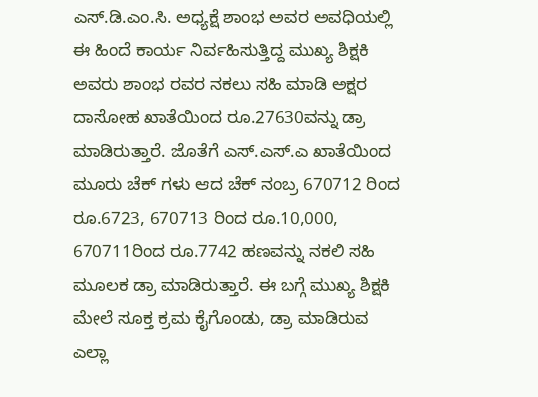ಎಸ್.ಡಿ.ಎಂ.ಸಿ. ಅಧ್ಯಕ್ಷೆ ಶಾಂಭ ಅವರ ಅವಧಿಯಲ್ಲಿ ಈ ಹಿಂದೆ ಕಾರ್ಯ ನಿರ್ವಹಿಸುತ್ತಿದ್ದ ಮುಖ್ಯ ಶಿಕ್ಷಕಿ ಅವರು ಶಾಂಭ ರವರ ನಕಲು ಸಹಿ ಮಾಡಿ ಅಕ್ಷರ ದಾಸೋಹ ಖಾತೆಯಿಂದ ರೂ.27630ವನ್ನು ಡ್ರಾ ಮಾಡಿರುತ್ತಾರೆ. ಜೊತೆಗೆ ಎಸ್.ಎಸ್.ಎ ಖಾತೆಯಿಂದ ಮೂರು ಚೆಕ್ ಗಳು ಆದ ಚೆಕ್ ನಂಬ್ರ 670712 ರಿಂದ ರೂ.6723, 670713 ರಿಂದ ರೂ.10,000, 670711ರಿಂದ ರೂ.7742 ಹಣವನ್ನು ನಕಲಿ ಸಹಿ ಮೂಲಕ ಡ್ರಾ ಮಾಡಿರುತ್ತಾರೆ. ಈ ಬಗ್ಗೆ ಮುಖ್ಯ ಶಿಕ್ಷಕಿ ಮೇಲೆ ಸೂಕ್ತ ಕ್ರಮ ಕೈಗೊಂಡು, ಡ್ರಾ ಮಾಡಿರುವ ಎಲ್ಲಾ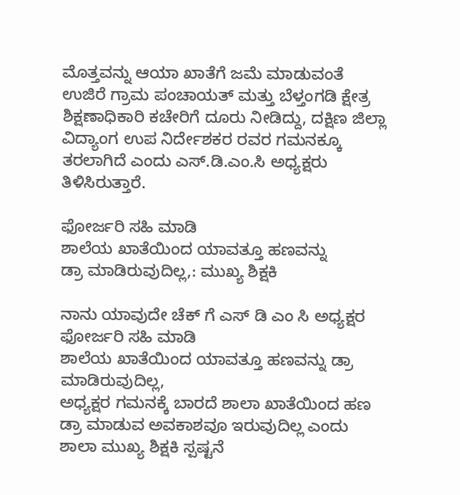ಮೊತ್ತವನ್ನು ಆಯಾ ಖಾತೆಗೆ ಜಮೆ ಮಾಡುವಂತೆ ಉಜಿರೆ ಗ್ರಾಮ ಪಂಚಾಯತ್ ಮತ್ತು ಬೆಳ್ತಂಗಡಿ ಕ್ಷೇತ್ರ ಶಿಕ್ಷಣಾಧಿಕಾರಿ ಕಚೇರಿಗೆ ದೂರು ನೀಡಿದ್ದು, ದಕ್ಷಿಣ ಜಿಲ್ಲಾ ವಿದ್ಯಾಂಗ ಉಪ ನಿರ್ದೇಶಕರ ರವರ ಗಮನಕ್ಕೂ ತರಲಾಗಿದೆ ಎಂದು ಎಸ್.ಡಿ.ಎಂ.ಸಿ ಅಧ್ಯಕ್ಷರು ತಿಳಿಸಿರುತ್ತಾರೆ.

ಫೋರ್ಜರಿ ಸಹಿ ಮಾಡಿ
ಶಾಲೆಯ ಖಾತೆಯಿಂದ ಯಾವತ್ತೂ ಹಣವನ್ನು
ಡ್ರಾ ಮಾಡಿರುವುದಿಲ್ಲ,: ಮುಖ್ಯ ಶಿಕ್ಷಕಿ

ನಾನು ಯಾವುದೇ ಚೆಕ್ ಗೆ ಎಸ್ ಡಿ ಎಂ ಸಿ ಅಧ್ಯಕ್ಷರ ಫೋರ್ಜರಿ ಸಹಿ ಮಾಡಿ
ಶಾಲೆಯ ಖಾತೆಯಿಂದ ಯಾವತ್ತೂ ಹಣವನ್ನು ಡ್ರಾ ಮಾಡಿರುವುದಿಲ್ಲ,
ಅಧ್ಯಕ್ಷರ ಗಮನಕ್ಕೆ ಬಾರದೆ ಶಾಲಾ ಖಾತೆಯಿಂದ ಹಣ ಡ್ರಾ ಮಾಡುವ ಅವಕಾಶವೂ ಇರುವುದಿಲ್ಲ ಎಂದು ಶಾಲಾ ಮುಖ್ಯ ಶಿಕ್ಷಕಿ ಸ್ಪಷ್ಟನೆ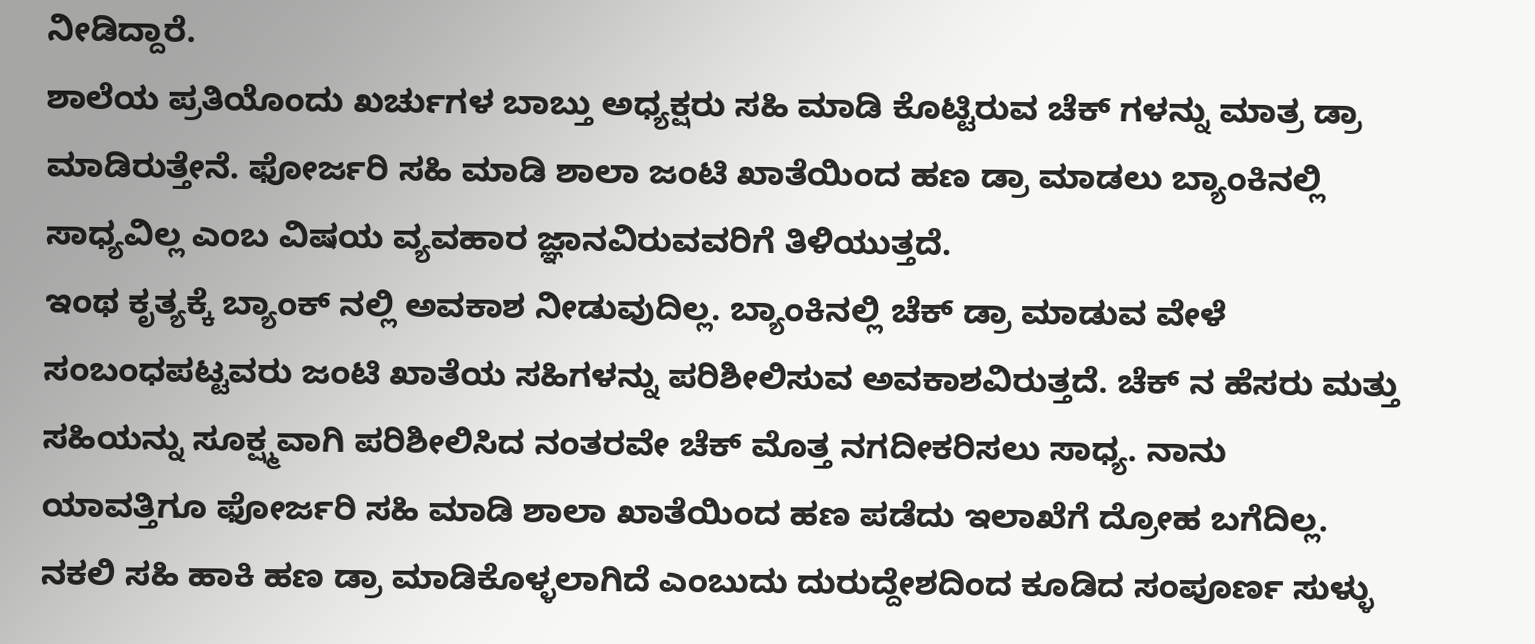ನೀಡಿದ್ದಾರೆ.
ಶಾಲೆಯ ಪ್ರತಿಯೊಂದು ಖರ್ಚುಗಳ ಬಾಬ್ತು ಅಧ್ಯಕ್ಷರು ಸಹಿ ಮಾಡಿ ಕೊಟ್ಟಿರುವ ಚೆಕ್ ಗಳನ್ನು ಮಾತ್ರ ಡ್ರಾ ಮಾಡಿರುತ್ತೇನೆ. ಫೋರ್ಜರಿ ಸಹಿ ಮಾಡಿ ಶಾಲಾ ಜಂಟಿ ಖಾತೆಯಿಂದ ಹಣ ಡ್ರಾ ಮಾಡಲು ಬ್ಯಾಂಕಿನಲ್ಲಿ ಸಾಧ್ಯವಿಲ್ಲ ಎಂಬ ವಿಷಯ ವ್ಯವಹಾರ ಜ್ಞಾನವಿರುವವರಿಗೆ ತಿಳಿಯುತ್ತದೆ.
ಇಂಥ ಕೃತ್ಯಕ್ಕೆ ಬ್ಯಾಂಕ್ ನಲ್ಲಿ ಅವಕಾಶ ನೀಡುವುದಿಲ್ಲ. ಬ್ಯಾಂಕಿನಲ್ಲಿ ಚೆಕ್ ಡ್ರಾ ಮಾಡುವ ವೇಳೆ ಸಂಬಂಧಪಟ್ಟವರು ಜಂಟಿ ಖಾತೆಯ ಸಹಿಗಳನ್ನು ಪರಿಶೀಲಿಸುವ ಅವಕಾಶವಿರುತ್ತದೆ. ಚೆಕ್ ನ ಹೆಸರು ಮತ್ತು
ಸಹಿಯನ್ನು ಸೂಕ್ಷ್ಮವಾಗಿ ಪರಿಶೀಲಿಸಿದ ನಂತರವೇ ಚೆಕ್ ಮೊತ್ತ ನಗದೀಕರಿಸಲು ಸಾಧ್ಯ. ನಾನು ಯಾವತ್ತಿಗೂ ಫೋರ್ಜರಿ ಸಹಿ ಮಾಡಿ ಶಾಲಾ ಖಾತೆಯಿಂದ ಹಣ ಪಡೆದು ಇಲಾಖೆಗೆ ದ್ರೋಹ ಬಗೆದಿಲ್ಲ.
ನಕಲಿ ಸಹಿ ಹಾಕಿ ಹಣ ಡ್ರಾ ಮಾಡಿಕೊಳ್ಳಲಾಗಿದೆ ಎಂಬುದು ದುರುದ್ದೇಶದಿಂದ ಕೂಡಿದ ಸಂಪೂರ್ಣ ಸುಳ್ಳು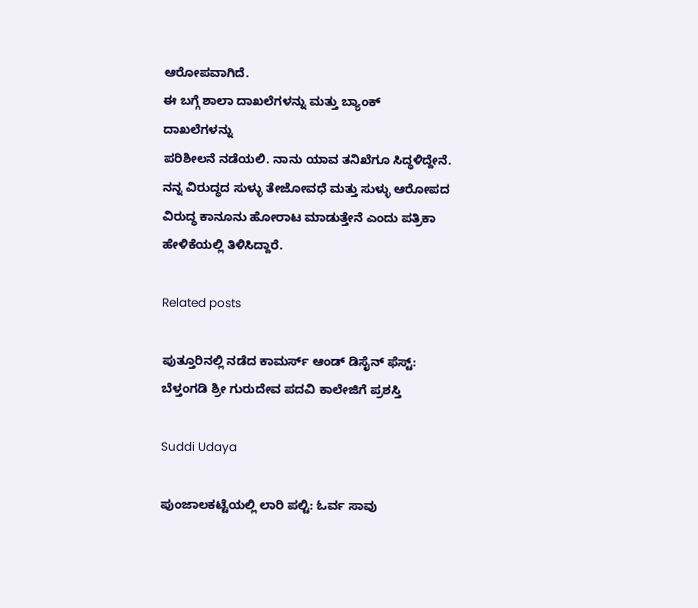ಆರೋಪವಾಗಿದೆ.
ಈ ಬಗ್ಗೆ ಶಾಲಾ ದಾಖಲೆಗಳನ್ನು ಮತ್ತು ಬ್ಯಾಂಕ್ ದಾಖಲೆಗಳನ್ನು‌
ಪರಿಶೀಲನೆ ನಡೆಯಲಿ. ನಾನು‌ ಯಾವ ತನಿಖೆಗೂ ಸಿದ್ಧಳಿದ್ದೇನೆ.
ನನ್ನ ವಿರುದ್ಧದ ಸುಳ್ಳು ತೇಜೋವಧೆ ಮತ್ತು ಸುಳ್ಳು ಆರೋಪದ ವಿರುದ್ಧ ಕಾನೂನು ಹೋರಾಟ ಮಾಡುತ್ತೇನೆ ಎಂದು ಪತ್ರಿಕಾ ಹೇಳಿಕೆಯಲ್ಲಿ ತಿಳಿಸಿದ್ದಾರೆ.

Related posts

ಪುತ್ತೂರಿನಲ್ಲಿ ನಡೆದ ಕಾಮರ್ಸ್ ಆಂಡ್ ಡಿಸೈನ್ ಫೆಸ್ಟ್: ಬೆಳ್ತಂಗಡಿ ಶ್ರೀ ಗುರುದೇವ ಪದವಿ ಕಾಲೇಜಿಗೆ ಪ್ರಶಸ್ತಿ

Suddi Udaya

ಪುಂಜಾಲಕಟ್ಟೆಯಲ್ಲಿ ಲಾರಿ ಪಲ್ಟಿ: ಓರ್ವ ಸಾವು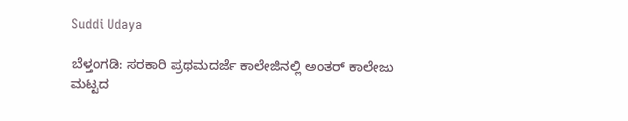Suddi Udaya

ಬೆಳ್ತಂಗಡಿ: ಸರಕಾರಿ ಪ್ರಥಮ‌ದರ್ಜೆ ಕಾಲೇಜಿನಲ್ಲಿ ಅಂತರ್ ಕಾಲೇಜು ಮಟ್ಟದ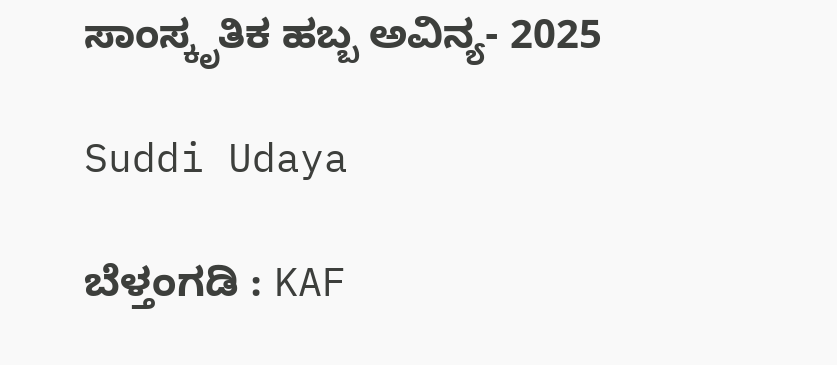ಸಾಂಸ್ಕೃತಿಕ ಹಬ್ಬ ಅವಿನ್ಯ- 2025

Suddi Udaya

ಬೆಳ್ತಂಗಡಿ : KAF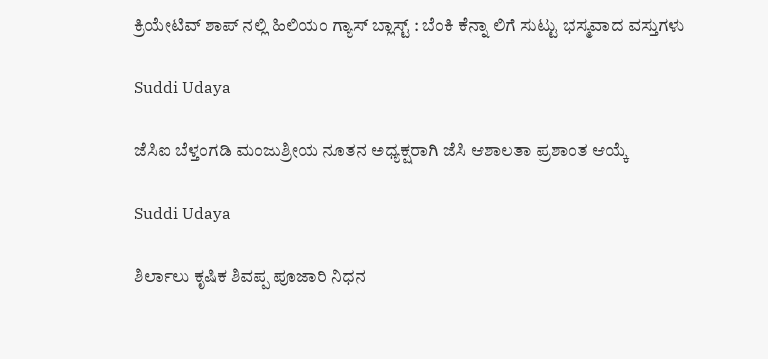ಕ್ರಿಯೇಟಿವ್ ಶಾಪ್ ನಲ್ಲಿ ಹಿಲಿಯಂ ಗ್ಯಾಸ್ ಬ್ಲಾಸ್ಟ್ : ಬೆಂಕಿ ಕೆನ್ನಾ ‌ಲಿಗೆ ಸುಟ್ಟು ಭಸ್ಮವಾದ ವಸ್ತುಗಳು

Suddi Udaya

ಜೆಸಿಐ ಬೆಳ್ತಂಗಡಿ ಮಂಜುಶ್ರೀಯ ನೂತನ ಅಧ್ಯಕ್ಷರಾಗಿ ಜೆಸಿ ಆಶಾಲತಾ ಪ್ರಶಾಂತ ಆಯ್ಕೆ

Suddi Udaya

ಶಿರ್ಲಾಲು ಕೃಷಿಕ ಶಿವಪ್ಪ ಪೂಜಾರಿ ನಿಧನ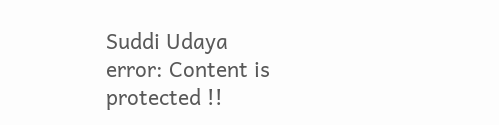Suddi Udaya
error: Content is protected !!